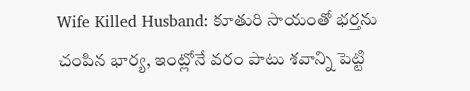Wife Killed Husband: కూతురి సాయంతో భర్తను చంపిన భార్య, ఇంట్లోనే వరం పాటు శవాన్ని పెట్టి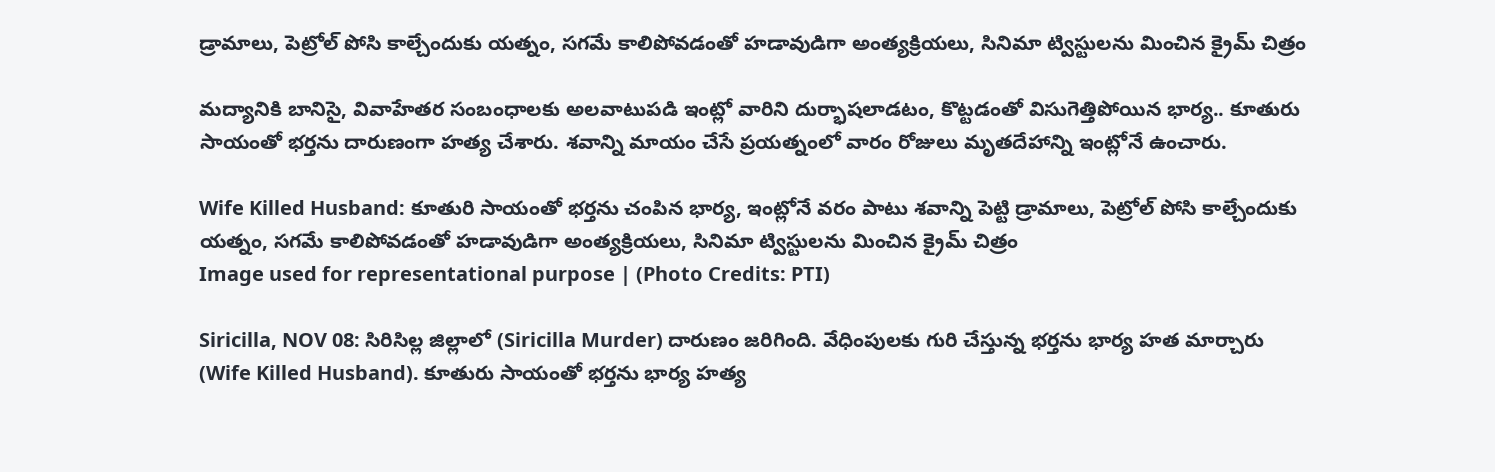డ్రామాలు, పెట్రోల్ పోసి కాల్చేందుకు యత్నం, సగమే కాలిపోవడంతో హడావుడిగా అంత్యక్రియలు, సినిమా ట్విస్టులను మించిన క్రైమ్ చిత్రం

మద్యానికి బానిసై, వివాహేతర సంబంధాలకు అలవాటుపడి ఇంట్లో వారిని దుర్భాషలాడటం, కొట్టడంతో విసుగెత్తిపోయిన భార్య.. కూతురు సాయంతో భర్తను దారుణంగా హత్య చేశారు. శవాన్ని మాయం చేసే ప్రయత్నంలో వారం రోజులు మృతదేహాన్ని ఇంట్లోనే ఉంచారు.

Wife Killed Husband: కూతురి సాయంతో భర్తను చంపిన భార్య, ఇంట్లోనే వరం పాటు శవాన్ని పెట్టి డ్రామాలు, పెట్రోల్ పోసి కాల్చేందుకు యత్నం, సగమే కాలిపోవడంతో హడావుడిగా అంత్యక్రియలు, సినిమా ట్విస్టులను మించిన క్రైమ్ చిత్రం
Image used for representational purpose | (Photo Credits: PTI)

Siricilla, NOV 08: సిరిసిల్ల జిల్లాలో (Siricilla Murder) దారుణం జరిగింది. వేధింపులకు గురి చేస్తున్న భర్తను భార్య హత మార్చారు (Wife Killed Husband). కూతురు సాయంతో భర్తను భార్య హత్య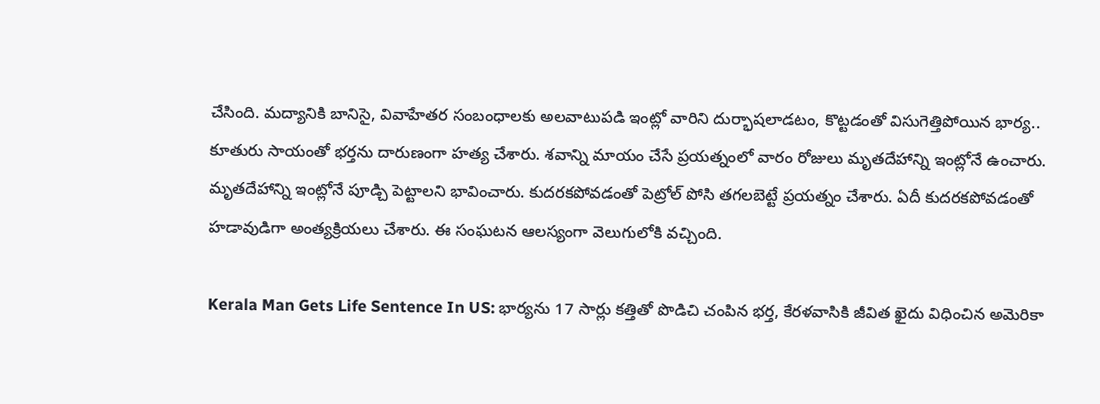చేసింది. మద్యానికి బానిసై, వివాహేతర సంబంధాలకు అలవాటుపడి ఇంట్లో వారిని దుర్భాషలాడటం, కొట్టడంతో విసుగెత్తిపోయిన భార్య.. కూతురు సాయంతో భర్తను దారుణంగా హత్య చేశారు. శవాన్ని మాయం చేసే ప్రయత్నంలో వారం రోజులు మృతదేహాన్ని ఇంట్లోనే ఉంచారు. మృతదేహాన్ని ఇంట్లోనే పూడ్చి పెట్టాలని భావించారు. కుదరకపోవడంతో పెట్రోల్ పోసి తగలబెట్టే ప్రయత్నం చేశారు. ఏదీ కుదరకపోవడంతో హడావుడిగా అంత్యక్రియలు చేశారు. ఈ సంఘటన ఆలస్యంగా వెలుగులోకి వచ్చింది.

Kerala Man Gets Life Sentence In US: భార్యను 17 సార్లు కత్తితో పొడిచి చంపిన భర్త, కేరళవాసికి జీవిత ఖైదు విధించిన అమెరికా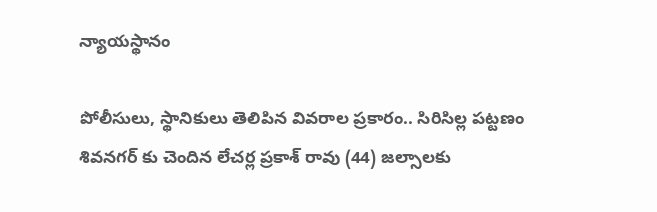న్యాయస్థానం

పోలీసులు, స్థానికులు తెలిపిన వివరాల ప్రకారం.. సిరిసిల్ల పట్టణం శివనగర్ కు చెందిన లేచర్ల ప్రకాశ్ రావు (44) జల్సాలకు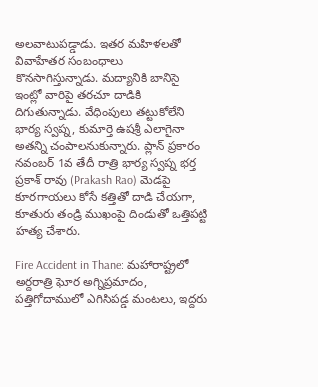అలవాటుపడ్డాడు. ఇతర మహిళలతో వివాహేతర సంబంధాలు కొనసాగిస్తున్నాడు. మద్యానికి బానిసై ఇంట్లో వారిపై తరచూ దాడికి దిగుతున్నాడు. వేధింపులు తట్టుకోలేని భార్య స్వప్న, కుమార్తె ఉషశ్రీ ఎలాగైనా అతన్ని చంపాలనుకున్నారు. ప్లాన్ ప్రకారం నవంబర్ 1వ తేదీ రాత్రి భార్య స్వప్న భర్త ప్రకాశ్ రావు (Prakash Rao) మెడపై కూరగాయలు కోసే కత్తితో దాడి చేయగా, కూతురు తండ్రి ముఖంపై దిండుతో ఒత్తిపట్టి హత్య చేశారు.

Fire Accident in Thane: మహారాష్ట్రలో అర్దరాత్రి ఘోర అగ్నిప్రమాదం, పత్తిగోదాములో ఎగిసిపడ్డ మంటలు, ఇద్దరు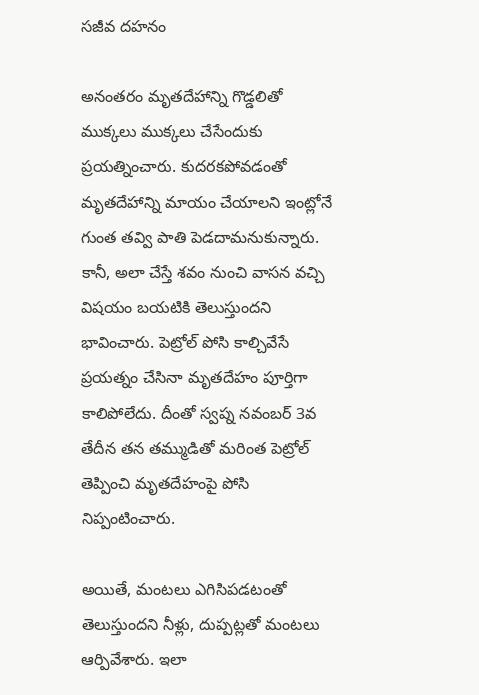సజీవ దహనం

అనంతరం మృతదేహాన్ని గొడ్డలితో ముక్కలు ముక్కలు చేసేందుకు ప్రయత్నించారు. కుదరకపోవడంతో మృతదేహాన్ని మాయం చేయాలని ఇంట్లోనే గుంత తవ్వి పాతి పెడదామనుకున్నారు. కానీ, అలా చేస్తే శవం నుంచి వాసన వచ్చి విషయం బయటికి తెలుస్తుందని భావించారు. పెట్రోల్ పోసి కాల్చివేసే ప్రయత్నం చేసినా మృతదేహం పూర్తిగా కాలిపోలేదు. దీంతో స్వప్న నవంబర్ 3వ తేదీన తన తమ్ముడితో మరింత పెట్రోల్ తెప్పించి మృతదేహంపై పోసి నిప్పంటించారు.

అయితే, మంటలు ఎగిసిపడటంతో తెలుస్తుందని నీళ్లు, దుప్పట్లతో మంటలు ఆర్పివేశారు. ఇలా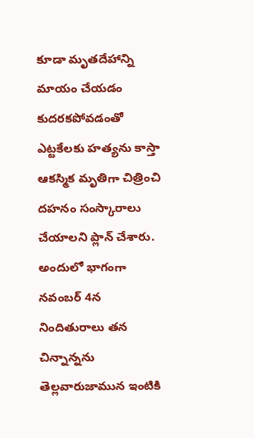కూడా మృతదేహాన్ని మాయం చేయడం కుదరకపోవడంతో ఎట్టకేలకు హత్యను కాస్తా ఆకస్మిక మృతిగా చిత్రించి దహనం సంస్కారాలు చేయాలని ప్లాన్ చేశారు. అందులో భాగంగా నవంబర్ 4న నిందితురాలు తన చిన్నాన్నను తెల్లవారుజామున ఇంటికి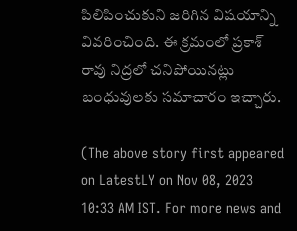పిలిపించుకుని జరిగిన విషయాన్ని వివరించింది. ఈ క్రమంలో ప్రకాశ్ రావు నిద్రలో చనిపోయినట్లు బంధువులకు సమాచారం ఇచ్చారు.

(The above story first appeared on LatestLY on Nov 08, 2023 10:33 AM IST. For more news and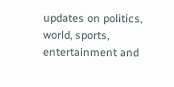updates on politics, world, sports, entertainment and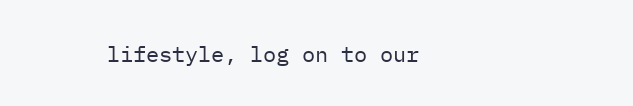lifestyle, log on to our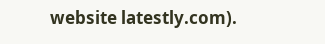website latestly.com).